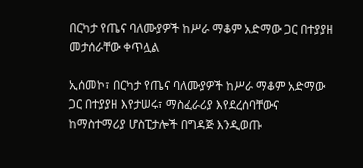በርካታ የጤና ባለሙያዎች ከሥራ ማቆም አድማው ጋር በተያያዘ መታሰራቸው ቀጥሏል

ኢሰመኮ፣ በርካታ የጤና ባለሙያዎች ከሥራ ማቆም አድማው ጋር በተያያዘ እየታሠሩ፣ ማስፈራሪያ እየደረሰባቸውና ከማስተማሪያ ሆስፒታሎች በግዳጅ እንዲወጡ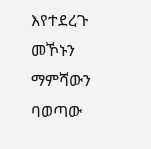እየተደረጉ መኾኑን ማምሻውን ባወጣው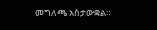መግለጫ አስታውቋል።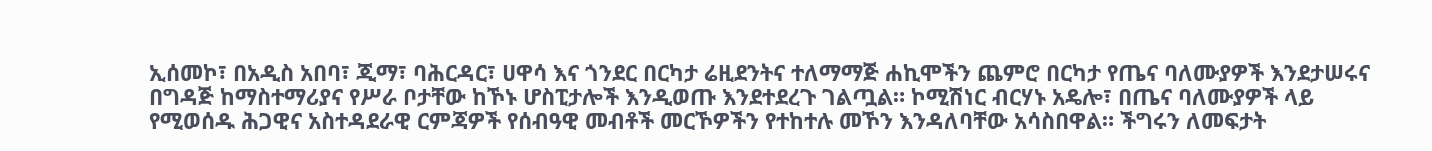ኢሰመኮ፣ በአዲስ አበባ፣ ጂማ፣ ባሕርዳር፣ ሀዋሳ እና ጎንደር በርካታ ሬዚደንትና ተለማማጅ ሐኪሞችን ጨምሮ በርካታ የጤና ባለሙያዎች እንደታሠሩና በግዳጅ ከማስተማሪያና የሥራ ቦታቸው ከኾኑ ሆስፒታሎች እንዲወጡ እንደተደረጉ ገልጧል። ኮሚሽነር ብርሃኑ አዴሎ፣ በጤና ባለሙያዎች ላይ የሚወሰዱ ሕጋዊና አስተዳደራዊ ርምጃዎች የሰብዓዊ መብቶች መርኾዎችን የተከተሉ መኾን እንዳለባቸው አሳስበዋል። ችግሩን ለመፍታት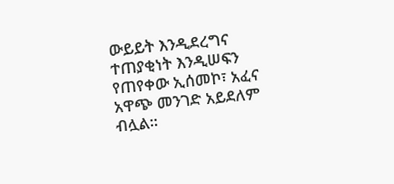ውይይት እንዲደረግና ተጠያቂነት እንዲሠፍን የጠየቀው ኢሰመኮ፣ አፈና አዋጭ መንገድ አይደለም ብሏል።